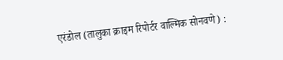एरंडोल (तालुका क्राइम रिपोर्टर वाल्मिक सोनवणे) :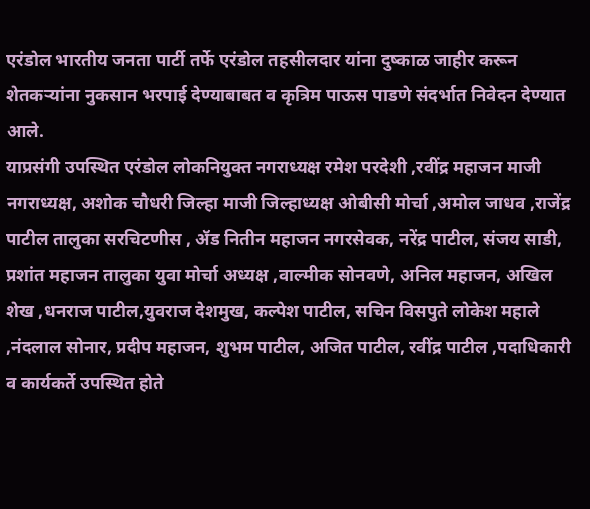एरंडोल भारतीय जनता पार्टी तर्फे एरंडोल तहसीलदार यांना दुष्काळ जाहीर करून शेतकऱ्यांना नुकसान भरपाई देण्याबाबत व कृत्रिम पाऊस पाडणे संदर्भात निवेदन देण्यात आले.
याप्रसंगी उपस्थित एरंडोल लोकनियुक्त नगराध्यक्ष रमेश परदेशी ,रवींद्र महाजन माजी नगराध्यक्ष, अशोक चौधरी जिल्हा माजी जिल्हाध्यक्ष ओबीसी मोर्चा ,अमोल जाधव ,राजेंद्र पाटील तालुका सरचिटणीस , ॲड नितीन महाजन नगरसेवक, नरेंद्र पाटील, संजय साडी, प्रशांत महाजन तालुका युवा मोर्चा अध्यक्ष ,वाल्मीक सोनवणे, अनिल महाजन, अखिल शेख ,धनराज पाटील,युवराज देशमुख, कल्पेश पाटील, सचिन विसपुते लोकेश महाले ,नंदलाल सोनार, प्रदीप महाजन, शुभम पाटील, अजित पाटील, रवींद्र पाटील ,पदाधिकारी व कार्यकर्ते उपस्थित होते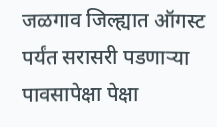जळगाव जिल्ह्यात ऑगस्ट पर्यंत सरासरी पडणाऱ्या पावसापेक्षा पेक्षा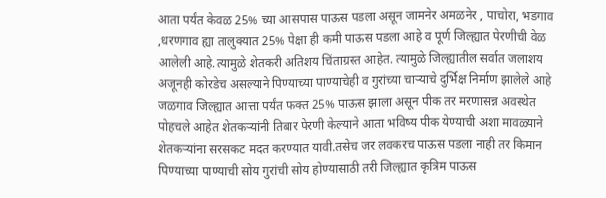आता पर्यंत केवळ 25% च्या आसपास पाऊस पडला असून जामनेर अमळनेर , पाचोरा, भडगाव ,धरणगाव ह्या तालुक्यात 25% पेक्षा ही कमी पाऊस पडला आहे व पूर्ण जिल्ह्यात पेरणीची वेळ आलेली आहे.त्यामुळे शेतकरी अतिशय चिंताग्रस्त आहेत. त्यामुळे जिल्ह्यातील सर्वात जलाशय अजूनही कोरडेच असल्याने पिण्याच्या पाण्याचेही व गुरांच्या चाऱ्याचे दुर्भिक्ष निर्माण झालेले आहे
जळगाव जिल्ह्यात आत्ता पर्यंत फक्त 25% पाऊस झाला असून पीक तर मरणासन्न अवस्थेत पोहचले आहेत शेतकऱ्यांनी तिबार पेरणी केल्याने आता भविष्य पीक येण्याची अशा मावळ्याने शेतकऱ्यांना सरसकट मदत करण्यात यावी.तसेच जर लवकरच पाऊस पडला नाही तर किमान पिण्याच्या पाण्याची सोय गुरांची सोय होण्यासाठी तरी जिल्ह्यात कृत्रिम पाऊस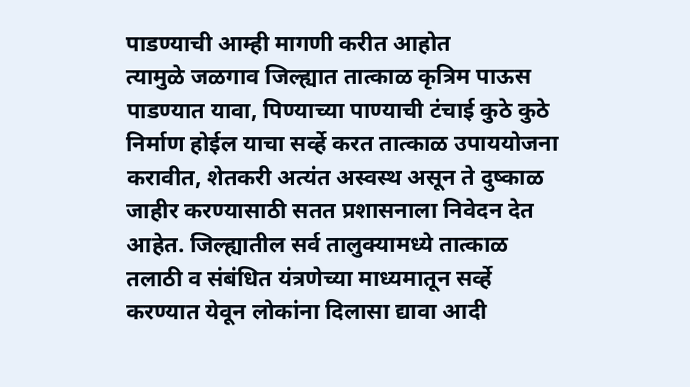पाडण्याची आम्ही मागणी करीत आहोत
त्यामुळे जळगाव जिल्ह्यात तात्काळ कृत्रिम पाऊस पाडण्यात यावा, पिण्याच्या पाण्याची टंचाई कुठे कुठे निर्माण होईल याचा सर्व्हे करत तात्काळ उपाययोजना करावीत, शेतकरी अत्यंत अस्वस्थ असून ते दुष्काळ जाहीर करण्यासाठी सतत प्रशासनाला निवेदन देत आहेत. जिल्ह्यातील सर्व तालुक्यामध्ये तात्काळ तलाठी व संबंधित यंत्रणेच्या माध्यमातून सर्व्हे करण्यात येवून लोकांना दिलासा द्यावा आदी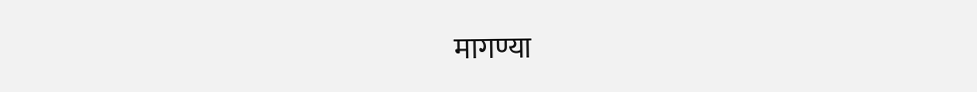मागण्या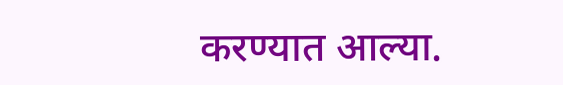करण्यात आल्या.